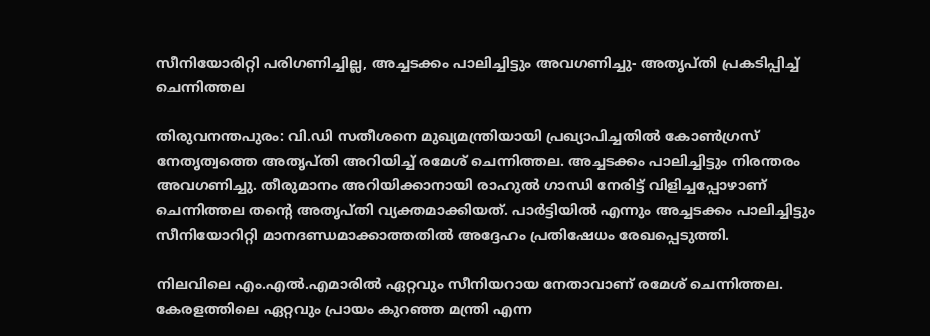സീനിയോരിറ്റി പരിഗണിച്ചില്ല, അച്ചടക്കം പാലിച്ചിട്ടും അവഗണിച്ചു- അതൃപ്തി പ്രകടിപ്പിച്ച് ചെന്നിത്തല

തിരുവനന്തപുരം: വി.ഡി സതീശനെ മുഖ്യമന്ത്രിയായി പ്രഖ്യാപിച്ചതിൽ കോൺഗ്രസ് നേതൃത്വത്തെ അതൃപ്തി അറിയിച്ച് രമേശ് ചെന്നിത്തല. അച്ചടക്കം പാലിച്ചിട്ടും നിരന്തരം അവഗണിച്ചു. തീരുമാനം അറിയിക്കാനായി രാഹുൽ ഗാന്ധി നേരിട്ട് വിളിച്ചപ്പോഴാണ് ചെന്നിത്തല തന്റെ അതൃപ്തി വ്യക്തമാക്കിയത്. പാർട്ടിയിൽ എന്നും അച്ചടക്കം പാലിച്ചിട്ടും സീനിയോറിറ്റി മാനദണ്ഡമാക്കാത്തതിൽ അദ്ദേഹം പ്രതിഷേധം രേഖപ്പെടുത്തി.

നിലവിലെ എം.എൽ.എമാരിൽ ഏറ്റവും സീനിയറായ നേതാവാണ് രമേശ് ചെന്നിത്തല. കേരളത്തിലെ ഏറ്റവും പ്രായം കുറഞ്ഞ മന്ത്രി എന്ന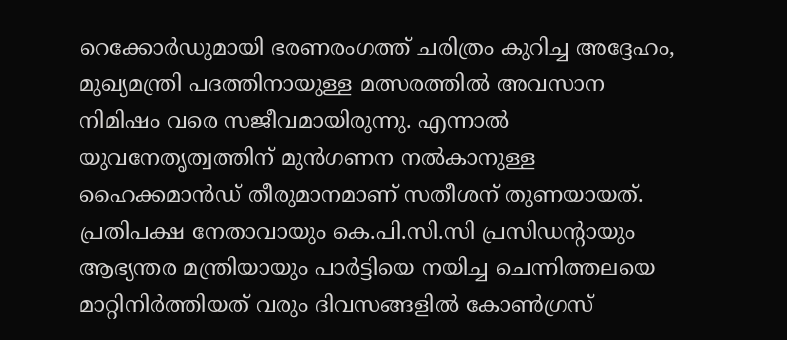റെക്കോർഡുമായി ഭരണരംഗത്ത് ചരിത്രം കുറിച്ച അദ്ദേഹം, മുഖ്യമന്ത്രി പദത്തിനായുള്ള മത്സരത്തിൽ അവസാന നിമിഷം വരെ സജീവമായിരുന്നു. എന്നാൽ യുവനേതൃത്വത്തിന് മുൻഗണന നൽകാനുള്ള ഹൈക്കമാൻഡ് തീരുമാനമാണ് സതീശന് തുണയായത്. പ്രതിപക്ഷ നേതാവായും കെ.പി.സി.സി പ്രസിഡന്റായും ആഭ്യന്തര മന്ത്രിയായും പാർട്ടിയെ നയിച്ച ചെന്നിത്തലയെ മാറ്റിനിർത്തിയത് വരും ദിവസങ്ങളിൽ കോൺഗ്രസ്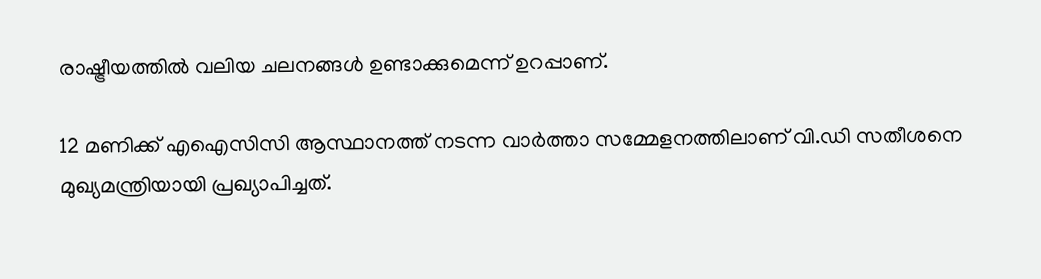രാഷ്ട്രീയത്തിൽ വലിയ ചലനങ്ങൾ ഉണ്ടാക്കുമെന്ന് ഉറപ്പാണ്.

12 മണിക്ക് എഐസിസി ആസ്ഥാനത്ത് നടന്ന വാർത്താ സമ്മേളനത്തിലാണ് വി.ഡി സതീശനെ മുഖ്യമന്ത്രിയായി പ്രഖ്യാപിച്ചത്.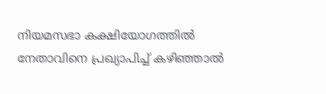നിയമസഭാ കക്ഷിയോഗത്തിൽ നേതാവിനെ പ്രഖ്യാപിച്ച് കഴിഞ്ഞാൽ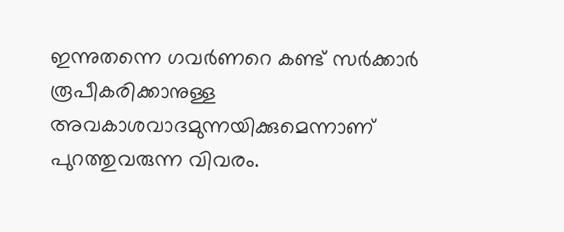ഇന്നുതന്നെ ഗവർണറെ കണ്ട് സർക്കാർ രൂപീകരിക്കാനുള്ള അവകാശവാദമുന്നയിക്കുമെന്നാണ് പുറത്തുവരുന്ന വിവരം.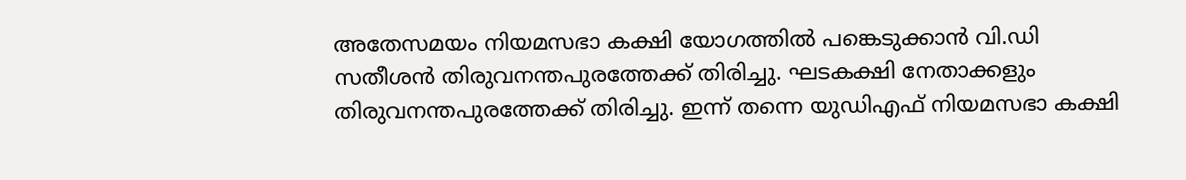അതേസമയം നിയമസഭാ കക്ഷി യോഗത്തിൽ പങ്കെടുക്കാൻ വി.ഡി സതീശൻ തിരുവനന്തപുരത്തേക്ക് തിരിച്ചു. ഘടകക്ഷി നേതാക്കളും തിരുവനന്തപുരത്തേക്ക് തിരിച്ചു. ഇന്ന് തന്നെ യുഡിഎഫ് നിയമസഭാ കക്ഷി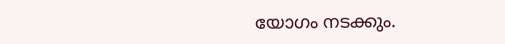യോഗം നടക്കും.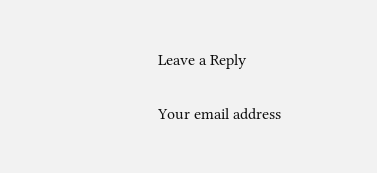Leave a Reply

Your email address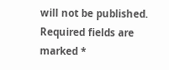will not be published. Required fields are marked *